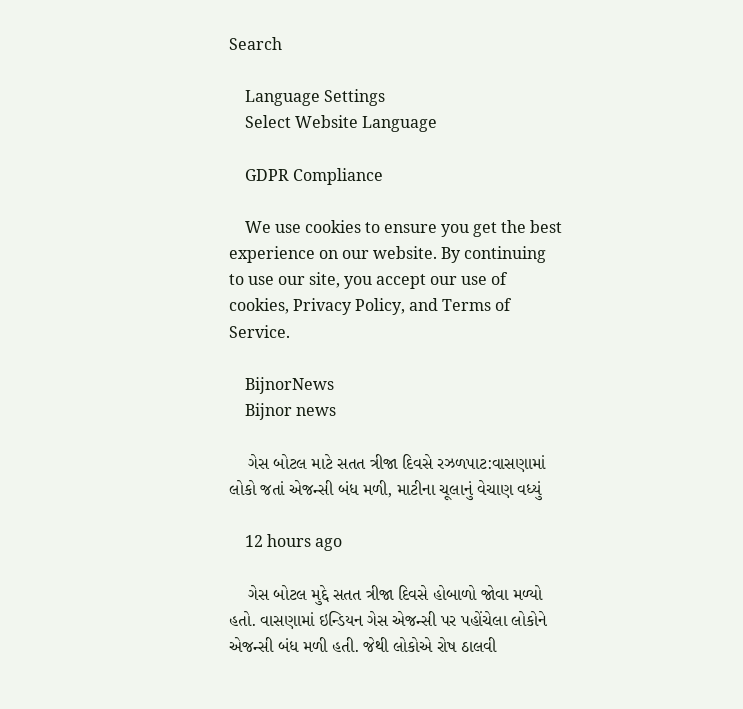Search

    Language Settings
    Select Website Language

    GDPR Compliance

    We use cookies to ensure you get the best experience on our website. By continuing to use our site, you accept our use of cookies, Privacy Policy, and Terms of Service.

    BijnorNews
    Bijnor news

    ગેસ બોટલ માટે સતત ત્રીજા દિવસે રઝળપાટ:વાસણામાં લોકો જતાં એજન્સી બંધ મળી, માટીના ચૂલાનું વેચાણ વધ્યું

    12 hours ago

    ગેસ બોટલ મુદ્દે સતત ત્રીજા દિવસે હોબાળો જોવા મળ્યો હતો. વાસણામાં ઇન્ડિયન ગેસ એજન્સી પર પહોંચેલા લોકોને એજન્સી બંધ મળી હતી. જેથી લોકોએ રોષ ઠાલવી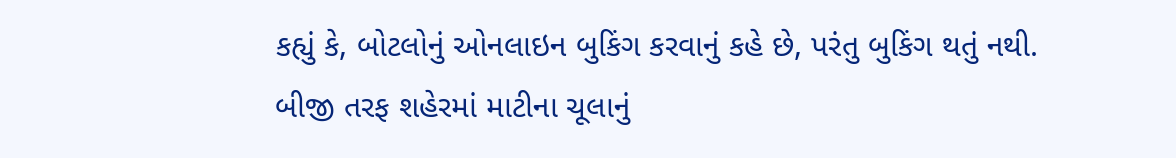કહ્યું કે, બોટલોનું ઓનલાઇન બુકિંગ કરવાનું કહે છે, પરંતુ બુકિંગ થતું નથી. બીજી તરફ શહેરમાં માટીના ચૂલાનું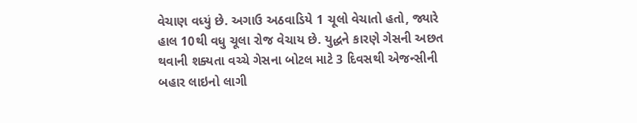વેચાણ વધ્યું છે. અગાઉ અઠવાડિયે 1 ચૂલો વેચાતો હતો, જ્યારે હાલ 10થી વધુ ચૂલા રોજ વેચાય છે. યુદ્ધને કારણે ગેસની અછત થવાની શક્યતા વચ્ચે ગેસના બોટલ માટે 3 દિવસથી એજન્સીની બહાર લાઇનો લાગી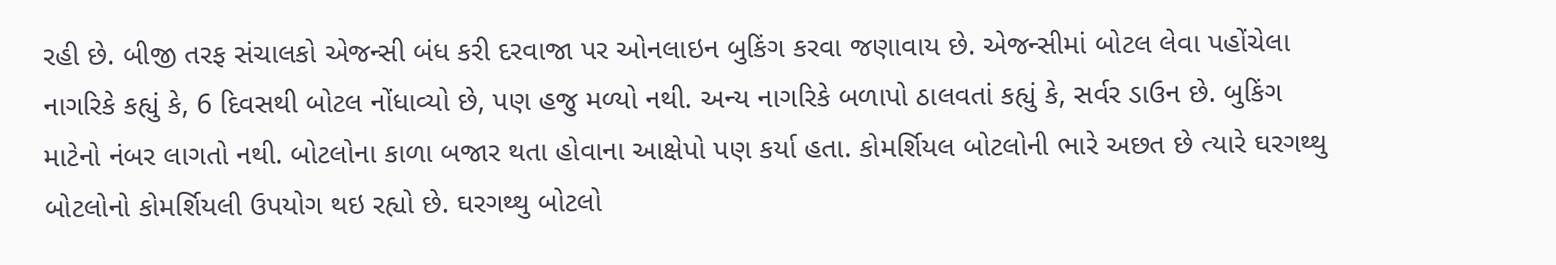રહી છે. બીજી તરફ સંચાલકો એજન્સી બંધ કરી દરવાજા પર ઓનલાઇન બુકિંગ કરવા જણાવાય છે. એજન્સીમાં બોટલ લેવા પહોંચેલા નાગરિકે કહ્યું કે, 6 દિવસથી બોટલ નોંધાવ્યો છે, પણ હજુ મળ્યો નથી. અન્ય નાગરિકે બળાપો ઠાલવતાં કહ્યું કે, સર્વર ડાઉન છે. બુકિંગ માટેનો નંબર લાગતો નથી. બોટલોના કાળા બજાર થતા હોવાના આક્ષેપો પણ કર્યા હતા. કોમર્શિયલ બોટલોની ભારે અછત છે ત્યારે ઘરગથ્થુ બોટલોનો કોમર્શિયલી ઉપયોગ થઇ રહ્યો છે. ઘરગથ્થુ બોટલો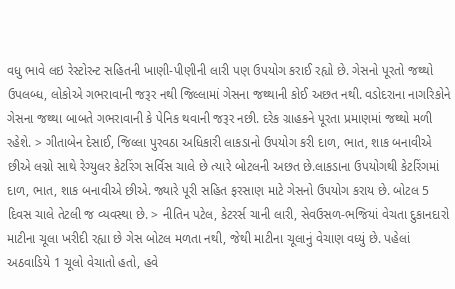વધુ ભાવે લઇ રેસ્ટોરન્ટ સહિતની ખાણી-પીણીની લારી પણ ઉપયોગ કરાઈ રહ્યો છે. ગેસનો પૂરતો જથ્થો ઉપલબ્ધ, લોકોએ ગભરાવાની જરૂર નથી જિલ્લામાં ગેસના જથ્થાની કોઈ અછત નથી. વડોદરાના નાગરિકોને ગેસના જથ્થા બાબતે ગભરાવાની કે પેનિક થવાની જરૂર નછી. દરેક ગ્રાહકને પૂરતા પ્રમાણમાં જથ્થો મળી રહેશે. > ગીતાબેન દેસાઈ, જિલ્લા પુરવઠા અધિકારી લાકડાનો ઉપયોગ કરી દાળ, ભાત, શાક બનાવીએ છીએ લગ્નો સાથે રેગ્યુલર કેટરિંગ સર્વિસ ચાલે છે ત્યારે બોટલની અછત છે.લાકડાના ઉપયોગથી કેટરિંગમાં દાળ, ભાત, શાક બનાવીએ છીએ. જ્યારે પૂરી સહિત ફરસાણ માટે ગેસનો ઉપયોગ કરાય છે. બોટલ 5 દિવસ ચાલે તેટલી જ વ્યવસ્થા છે. > નીતિન પટેલ, કેટરર્સ ચાની લારી, સેવઉસળ-ભજિયાં વેચતા દુકાનદારો માટીના ચૂલા ખરીદી રહ્યા છે ગેસ બોટલ મળતા નથી, જેથી માટીના ચૂલાનું વેચાણ વધ્યું છે. પહેલાં અઠવાડિયે 1 ચૂલો વેચાતો હતો, હવે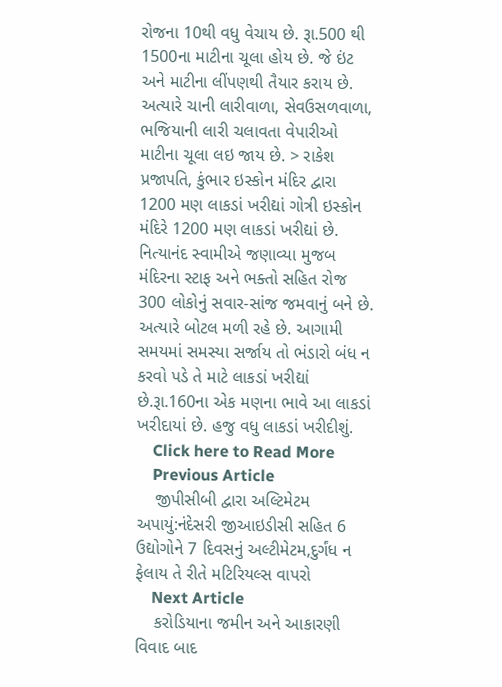રોજના 10થી વધુ વેચાય છે. રૂા.500 થી 1500ના માટીના ચૂલા હોય છે. જે ઇંટ અને માટીના લીંપણથી તૈયાર કરાય છે. અત્યારે ચાની લારીવાળા, સેવઉસળવાળા, ભજિયાની લારી ચલાવતા વેપારીઓ માટીના ચૂલા લઇ જાય છે. > રાકેશ પ્રજાપતિ, કુંભાર ઇસ્કોન મંદિર દ્વારા 1200 મણ લાકડાં ખરીદ્યાં ગોત્રી ઇસ્કોન મંદિરે 1200 મણ લાકડાં ખરીદ્યાં છે. નિત્યાનંદ સ્વામીએ જણાવ્યા મુજબ મંદિરના સ્ટાફ અને ભક્તો સહિત રોજ 300 લોકોનું સવાર-સાંજ જમવાનું બને છે. અત્યારે બોટલ મળી રહે છે. આગામી સમયમાં સમસ્યા સર્જાય તો ભંડારો બંધ ન કરવો પડે તે માટે લાકડાં ખરીદ્યાં છે.રૂા.160ના એક મણના ભાવે આ લાકડાં ખરીદાયાં છે. હજુ વધુ લાકડાં ખરીદીશું.
    Click here to Read More
    Previous Article
    જીપીસીબી દ્વારા અલ્ટિમેટમ અપાયું:નંદેસરી જીઆઇડીસી સહિત 6 ઉદ્યોગોને 7 દિવસનું અલ્ટીમેટમ,દુર્ગંધ ન ફેલાય તે રીતે મટિરિયલ્સ વાપરો
    Next Article
    કરોડિયાના જમીન અને આકારણી વિવાદ બાદ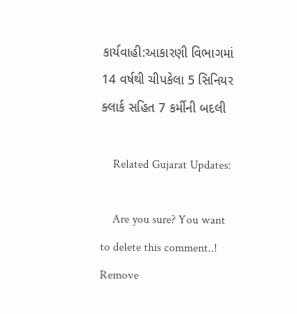કાર્યવાહી:આકારણી વિભાગમાં 14 વર્ષથી ચીપકેલા 5 સિનિયર ક્લાર્ક સહિત 7 કર્મીની બદલી

    Related Gujarat Updates:

    Are you sure? You want to delete this comment..! Remove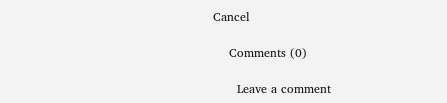Cancel

    Comments (0)

      Leave a comment